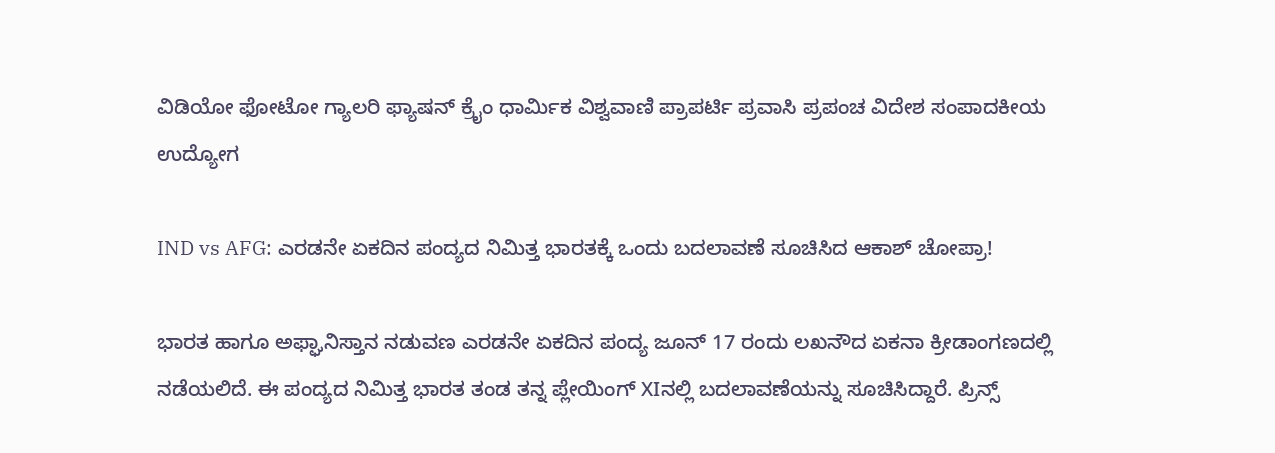ವಿಡಿಯೋ ಫೋಟೋ ಗ್ಯಾಲರಿ ಫ್ಯಾಷನ್ ಕ್ರೈಂ ಧಾರ್ಮಿಕ ವಿಶ್ವವಾಣಿ ಪ್ರಾಪರ್ಟಿ ಪ್ರವಾಸಿ ಪ್ರಪಂಚ ವಿದೇಶ ಸಂಪಾದಕೀಯ ಉದ್ಯೋಗ

IND vs AFG: ಎರಡನೇ ಏಕದಿನ ಪಂದ್ಯದ ನಿಮಿತ್ತ ಭಾರತಕ್ಕೆ ಒಂದು ಬದಲಾವಣೆ ಸೂಚಿಸಿದ ಆಕಾಶ್‌ ಚೋಪ್ರಾ!

ಭಾರತ ಹಾಗೂ ಅಫ್ಘಾನಿಸ್ತಾನ ನಡುವಣ ಎರಡನೇ ಏಕದಿನ ಪಂದ್ಯ ಜೂನ್‌ 17 ರಂದು ಲಖನೌದ ಏಕನಾ ಕ್ರೀಡಾಂಗಣದಲ್ಲಿ ನಡೆಯಲಿದೆ. ಈ ಪಂದ್ಯದ ನಿಮಿತ್ತ ಭಾರತ ತಂಡ ತನ್ನ ಪ್ಲೇಯಿಂಗ್‌ XIನಲ್ಲಿ ಬದಲಾವಣೆಯನ್ನು ಸೂಚಿಸಿದ್ದಾರೆ. ಪ್ರಿನ್ಸ್‌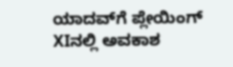ಯಾದವ್‌ಗೆ ಪ್ಲೇಯಿಂಗ್‌ XIನಲ್ಲಿ ಅವಕಾಶ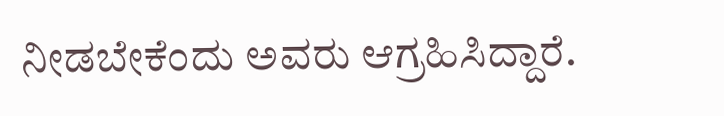ನೀಡಬೇಕೆಂದು ಅವರು ಆಗ್ರಹಿಸಿದ್ದಾರೆ.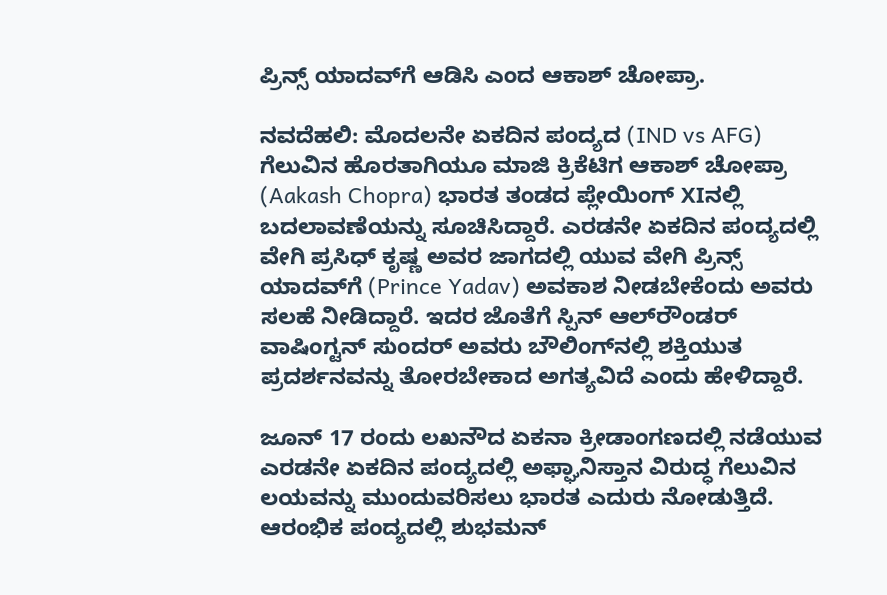ಪ್ರಿನ್ಸ್‌ ಯಾದವ್‌ಗೆ ಆಡಿಸಿ ಎಂದ ಆಕಾಶ್‌ ಚೋಪ್ರಾ.

ನವದೆಹಲಿ: ಮೊದಲನೇ ಏಕದಿನ ಪಂದ್ಯದ (IND vs AFG) ಗೆಲುವಿನ ಹೊರತಾಗಿಯೂ ಮಾಜಿ ಕ್ರಿಕೆಟಿಗ ಆಕಾಶ್‌ ಚೋಪ್ರಾ (Aakash Chopra) ಭಾರತ ತಂಡದ ಪ್ಲೇಯಿಂಗ್‌ XIನಲ್ಲಿ ಬದಲಾವಣೆಯನ್ನು ಸೂಚಿಸಿದ್ದಾರೆ. ಎರಡನೇ ಏಕದಿನ ಪಂದ್ಯದಲ್ಲಿ ವೇಗಿ ಪ್ರಸಿಧ್‌ ಕೃಷ್ಣ ಅವರ ಜಾಗದಲ್ಲಿ ಯುವ ವೇಗಿ ಪ್ರಿನ್ಸ್‌ ಯಾದವ್‌ಗೆ (Prince Yadav) ಅವಕಾಶ ನೀಡಬೇಕೆಂದು ಅವರು ಸಲಹೆ ನೀಡಿದ್ದಾರೆ. ಇದರ ಜೊತೆಗೆ ಸ್ಪಿನ್‌ ಆಲ್‌ರೌಂಡರ್‌ ವಾಷಿಂಗ್ಟನ್‌ ಸುಂದರ್‌ ಅವರು ಬೌಲಿಂಗ್‌ನಲ್ಲಿ ಶಕ್ತಿಯುತ ಪ್ರದರ್ಶನವನ್ನು ತೋರಬೇಕಾದ ಅಗತ್ಯವಿದೆ ಎಂದು ಹೇಳಿದ್ದಾರೆ.

ಜೂನ್‌ 17 ರಂದು ಲಖನೌದ ಏಕನಾ ಕ್ರೀಡಾಂಗಣದಲ್ಲಿ ನಡೆಯುವ ಎರಡನೇ ಏಕದಿನ ಪಂದ್ಯದಲ್ಲಿ ಅಫ್ಘಾನಿಸ್ತಾನ ವಿರುದ್ಧ ಗೆಲುವಿನ ಲಯವನ್ನು ಮುಂದುವರಿಸಲು ಭಾರತ ಎದುರು ನೋಡುತ್ತಿದೆ. ಆರಂಭಿಕ ಪಂದ್ಯದಲ್ಲಿ ಶುಭಮನ್‌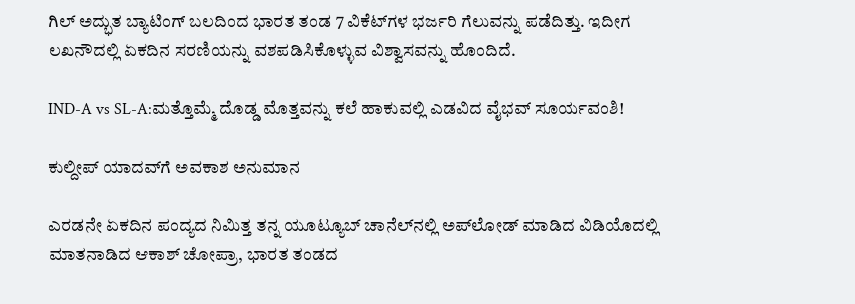ಗಿಲ್‌ ಅದ್ಭುತ ಬ್ಯಾಟಿಂಗ್‌ ಬಲದಿಂದ ಭಾರತ ತಂಡ 7 ವಿಕೆಟ್‌ಗಳ ಭರ್ಜರಿ ಗೆಲುವನ್ನು ಪಡೆದಿತ್ತು. ಇದೀಗ ಲಖನೌದಲ್ಲಿ ಏಕದಿನ ಸರಣಿಯನ್ನು ವಶಪಡಿಸಿಕೊಳ್ಳುವ ವಿಶ್ವಾಸವನ್ನು ಹೊಂದಿದೆ.

IND-A vs SL-A:ಮತ್ತೊಮ್ಮೆ ದೊಡ್ಡ ಮೊತ್ತವನ್ನು ಕಲೆ ಹಾಕುವಲ್ಲಿ ಎಡವಿದ ವೈಭವ್‌ ಸೂರ್ಯವಂಶಿ!

ಕುಲ್ದೀಪ್‌ ಯಾದವ್‌ಗೆ ಅವಕಾಶ ಅನುಮಾನ

ಎರಡನೇ ಏಕದಿನ ಪಂದ್ಯದ ನಿಮಿತ್ತ ತನ್ನ ಯೂಟ್ಯೂಬ್‌ ಚಾನೆಲ್‌ನಲ್ಲಿ ಅಪ್‌ಲೋಡ್‌ ಮಾಡಿದ ವಿಡಿಯೊದಲ್ಲಿ ಮಾತನಾಡಿದ ಆಕಾಶ್‌ ಚೋಪ್ರಾ, ಭಾರತ ತಂಡದ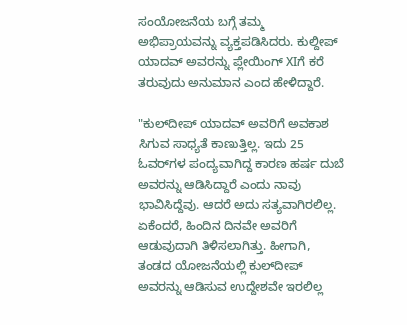ಸಂಯೋಜನೆಯ ಬಗ್ಗೆ ತಮ್ಮ ಅಭಿಪ್ರಾಯವನ್ನು ವ್ಯಕ್ತಪಡಿಸಿದರು. ಕುಲ್ದೀಪ್‌ ಯಾದವ್‌ ಅವರನ್ನು ಪ್ಲೇಯಿಂಗ್‌ XIಗೆ ಕರೆ ತರುವುದು ಅನುಮಾನ ಎಂದ ಹೇಳಿದ್ದಾರೆ.

"ಕುಲ್‌ದೀಪ್ ಯಾದವ್ ಅವರಿಗೆ ಅವಕಾಶ ಸಿಗುವ ಸಾಧ್ಯತೆ ಕಾಣುತ್ತಿಲ್ಲ. ಇದು 25 ಓವರ್‌ಗಳ ಪಂದ್ಯವಾಗಿದ್ದ ಕಾರಣ ಹರ್ಷ ದುಬೆ ಅವರನ್ನು ಆಡಿಸಿದ್ದಾರೆ ಎಂದು ನಾವು ಭಾವಿಸಿದ್ದೆವು. ಆದರೆ ಅದು ಸತ್ಯವಾಗಿರಲಿಲ್ಲ. ಏಕೆಂದರೆ, ಹಿಂದಿನ ದಿನವೇ ಅವರಿಗೆ ಆಡುವುದಾಗಿ ತಿಳಿಸಲಾಗಿತ್ತು. ಹೀಗಾಗಿ, ತಂಡದ ಯೋಜನೆಯಲ್ಲಿ ಕುಲ್‌ದೀಪ್ ಅವರನ್ನು ಆಡಿಸುವ ಉದ್ದೇಶವೇ ಇರಲಿಲ್ಲ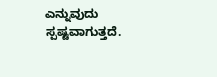ಎನ್ನುವುದು ಸ್ಪಷ್ಟವಾಗುತ್ತದೆ.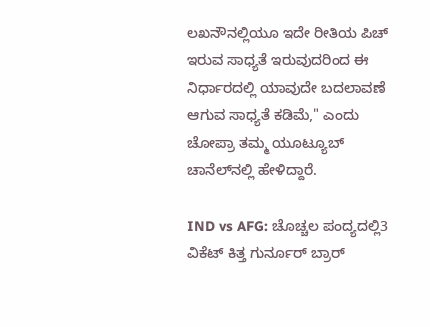ಲಖನೌನಲ್ಲಿಯೂ ಇದೇ ರೀತಿಯ ಪಿಚ್ ಇರುವ ಸಾಧ್ಯತೆ ಇರುವುದರಿಂದ ಈ ನಿರ್ಧಾರದಲ್ಲಿ ಯಾವುದೇ ಬದಲಾವಣೆ ಆಗುವ ಸಾಧ್ಯತೆ ಕಡಿಮೆ," ಎಂದು ಚೋಪ್ರಾ ತಮ್ಮ ಯೂಟ್ಯೂಬ್ ಚಾನೆಲ್‌ನಲ್ಲಿ ಹೇಳಿದ್ದಾರೆ.

IND vs AFG: ಚೊಚ್ಚಲ ಪಂದ್ಯದಲ್ಲಿ3 ವಿಕೆಟ್‌ ಕಿತ್ತ ಗುರ್ನೂರ್‌ ಬ್ರಾರ್‌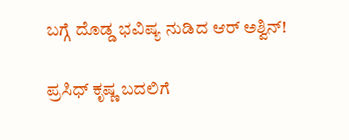ಬಗ್ಗೆ ದೊಡ್ಡ ಭವಿಷ್ಯ ನುಡಿದ ಆರ್‌ ಅಶ್ವಿನ್‌!

ಪ್ರಸಿಧ್‌ ಕೃಷ್ಣ ಬದಲಿಗೆ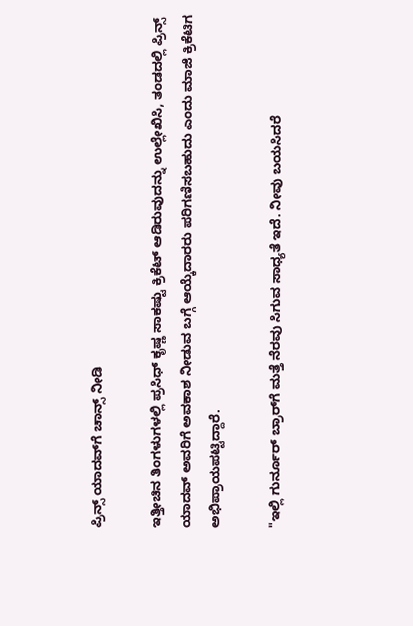ಪ್ರಿನ್ಸ್‌ ಯಾದವ್‌ಗೆ ಚಾನ್ಸ್‌ ನೀಡಿ

ಇತ್ತೀಚಿನ ತಿಂಗಳುಗಳಲ್ಲಿ ಪ್ರಸಿಧ್ ಕೃಷ್ಣ ಸಾಕಷ್ಟು ಕ್ರಿಕೆಟ್ ಆಡಿರುವುದನ್ನು ಉಲ್ಲೇಖಿಸಿ, ತಂಡದಲ್ಲಿ ಪ್ರಿನ್ಸ್ ಯಾದವ್ ಅವರಿಗೆ ಅವಕಾಶ ನೀಡುವ ಬಗ್ಗೆ ಆಯ್ಕೆದಾರರು ಪರಿಗಣಿಸಬಹುದು ಎಂದು‌ ಮಾಜಿ ಕ್ರಿಕೆಟಿಗ ಅಭಿಪ್ರಾಯಪಟ್ಟಿದ್ದಾರೆ.

"ಇಲ್ಲಿ ಗುರ್ನೂರ್ ಬ್ರಾರ್‌ಗೆ ಮತ್ತೆ ನೆರವು ಸಿಗುವ ಸಾಧ್ಯತೆ ಇದೆ. ನೀವು ಬಯಸಿದರೆ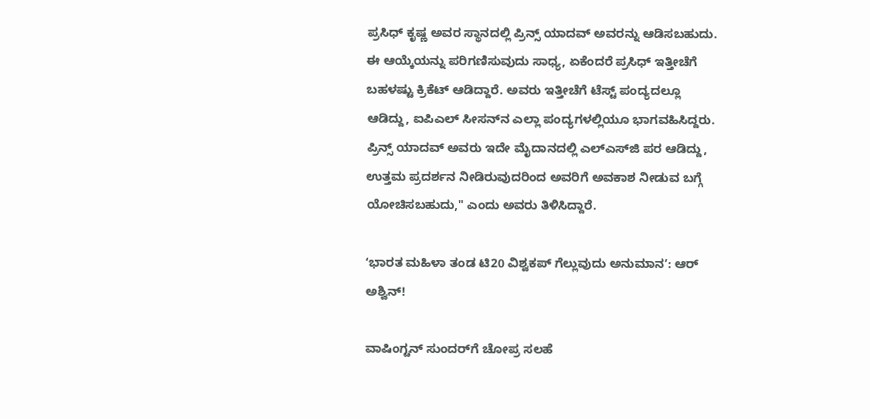ಪ್ರಸಿಧ್ ಕೃಷ್ಣ ಅವರ ಸ್ಥಾನದಲ್ಲಿ ಪ್ರಿನ್ಸ್ ಯಾದವ್ ಅವರನ್ನು ಆಡಿಸಬಹುದು. ಈ ಆಯ್ಕೆಯನ್ನು ಪರಿಗಣಿಸುವುದು ಸಾಧ್ಯ, ಏಕೆಂದರೆ ಪ್ರಸಿಧ್‌ ಇತ್ತೀಚೆಗೆ ಬಹಳಷ್ಟು ಕ್ರಿಕೆಟ್ ಆಡಿದ್ದಾರೆ. ಅವರು ಇತ್ತೀಚೆಗೆ ಟೆಸ್ಟ್ ಪಂದ್ಯದಲ್ಲೂ ಆಡಿದ್ದು, ಐಪಿಎಲ್ ಸೀಸನ್‌ನ ಎಲ್ಲಾ ಪಂದ್ಯಗಳಲ್ಲಿಯೂ ಭಾಗವಹಿಸಿದ್ದರು. ಪ್ರಿನ್ಸ್ ಯಾದವ್ ಅವರು ಇದೇ ಮೈದಾನದಲ್ಲಿ ಎಲ್‌ಎಸ್‌ಜಿ ಪರ ಆಡಿದ್ದು, ಉತ್ತಮ ಪ್ರದರ್ಶನ ನೀಡಿರುವುದರಿಂದ ಅವರಿಗೆ ಅವಕಾಶ ನೀಡುವ ಬಗ್ಗೆ ಯೋಚಿಸಬಹುದು," ಎಂದು ಅವರು ತಿಳಿಸಿದ್ದಾರೆ.

ʻಭಾರತ ಮಹಿಳಾ ತಂಡ ಟಿ20 ವಿಶ್ವಕಪ್‌ ಗೆಲ್ಲುವುದು ಅನುಮಾನʼ: ಆರ್‌ ಅಶ್ವಿನ್‌!

ವಾಷಿಂಗ್ಟನ್‌ ಸುಂದರ್‌ಗೆ ಚೋಪ್ರ ಸಲಹೆ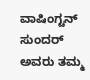ವಾಷಿಂಗ್ಟನ್‌ ಸುಂದರ್‌ ಅವರು ತಮ್ಮ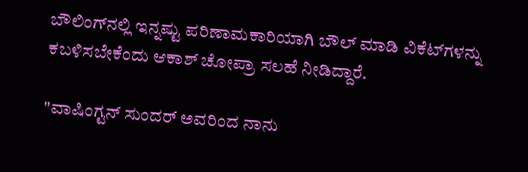ಬೌಲಿಂಗ್‌ನಲ್ಲಿ ಇನ್ನಷ್ಟು ಪರಿಣಾಮಕಾರಿಯಾಗಿ ಬೌಲ್‌ ಮಾಡಿ ವಿಕೆಟ್‌ಗಳನ್ನು ಕಬಳಿಸಬೇಕೆಂದು ಆಕಾಶ್‌ ಚೋಪ್ರಾ ಸಲಹೆ ನೀಡಿದ್ದಾರೆ.

"ವಾಷಿಂಗ್ಟನ್ ಸುಂದರ್‌ ಅವರಿಂದ ನಾನು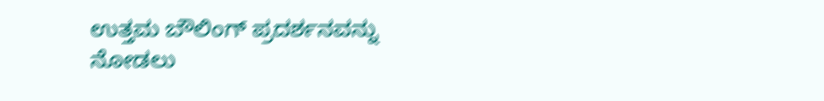ಉತ್ತಮ ಬೌಲಿಂಗ್ ಪ್ರದರ್ಶನವನ್ನು ನೋಡಲು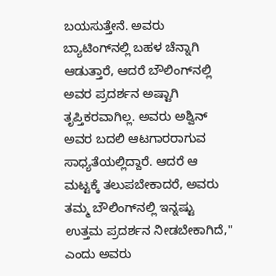ಬಯಸುತ್ತೇನೆ. ಅವರು ಬ್ಯಾಟಿಂಗ್‌ನಲ್ಲಿ ಬಹಳ ಚೆನ್ನಾಗಿ ಆಡುತ್ತಾರೆ, ಆದರೆ ಬೌಲಿಂಗ್‌ನಲ್ಲಿ ಅವರ ಪ್ರದರ್ಶನ ಅಷ್ಟಾಗಿ ತೃಪ್ತಿಕರವಾಗಿಲ್ಲ. ಅವರು ಅಶ್ವಿನ್ ಅವರ ಬದಲಿ ಆಟಗಾರರಾಗುವ ಸಾಧ್ಯತೆಯಲ್ಲಿದ್ದಾರೆ. ಆದರೆ ಆ ಮಟ್ಟಕ್ಕೆ ತಲುಪಬೇಕಾದರೆ, ಅವರು ತಮ್ಮ ಬೌಲಿಂಗ್‌ನಲ್ಲಿ ಇನ್ನಷ್ಟು ಉತ್ತಮ ಪ್ರದರ್ಶನ ನೀಡಬೇಕಾಗಿದೆ," ಎಂದು ಅವರು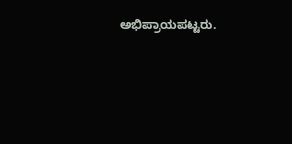ಅಭಿಪ್ರಾಯಪಟ್ಟರು.